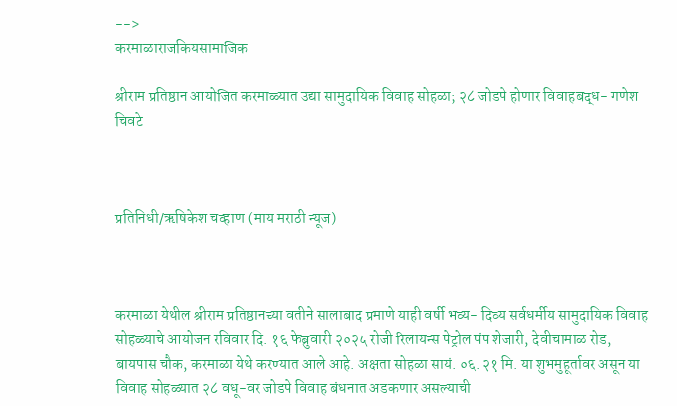-->
करमाळाराजकियसामाजिक

श्रीराम प्रतिष्ठान आयोजित करमाळ्यात उद्या सामुदायिक विवाह सोहळा; २८ जोडपे होणार विवाहबद्ध- गणेश चिवटे



प्रतिनिधी/ऋषिकेश चव्हाण (माय मराठी न्यूज)



करमाळा येथील श्रीराम प्रतिष्ठानच्या वतीने सालाबाद प्रमाणे याही वर्षी भव्य- दिव्य सर्वधर्मीय सामुदायिक विवाह सोहळ्याचे आयोजन रविवार दि. १६ फेब्रुवारी २०२५ रोजी रिलायन्स पेट्रोल पंप शेजारी, देवीचामाळ रोड, बायपास चौक, करमाळा येथे करण्यात आले आहे. अक्षता सोहळा सायं. ०६.२१ मि. या शुभमुहूर्तावर असून या विवाह सोहळ्यात २८ वधू-वर जोडपे विवाह बंधनात अडकणार असल्याची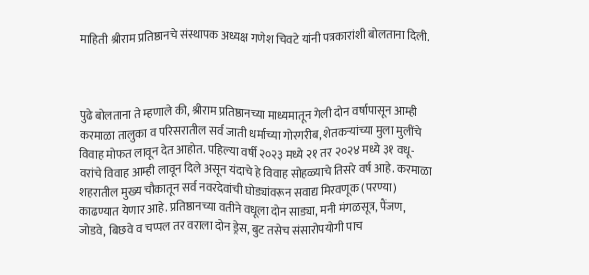माहिती श्रीराम प्रतिष्ठानचे संस्थापक अध्यक्ष गणेश चिवटे यांनी पत्रकारांशी बोलताना दिली.



पुढे बोलताना ते म्हणाले की, श्रीराम प्रतिष्ठानच्या माध्यमातून गेली दोन वर्षापासून आम्ही करमाळा तालुका व परिसरातील सर्व जाती धर्माच्या गोरगरीब, शेतकऱ्यांच्या मुला मुलींचे विवाह मोफत लावून देत आहोत. पहिल्या वर्षी २०२३ मध्ये २१ तर २०२४ मध्ये ३१ वधू-वरांचे विवाह आम्ही लावून दिले असून यंदाचे हे विवाह सोहळ्याचे तिसरे वर्ष आहे. करमाळा शहरातील मुख्य चौकातून सर्व नवरदेवांची घोड्यांवरून सवाद्य मिरवणूक (परण्या) काढण्यात येणार आहे. प्रतिष्ठानच्या वतीने वधूला दोन साड्या, मनी मंगळसूत्र, पैंजण, जोडवे, बिछवे व चप्पल तर वराला दोन ड्रेस, बुट तसेच संसारोपयोगी पाच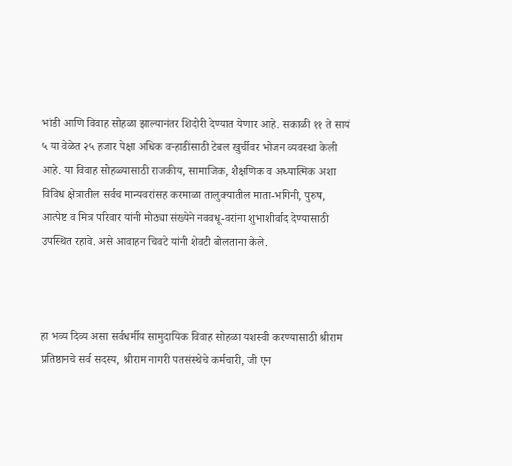भांडी आणि विवाह सोहळा झाल्यानंतर शिदोरी देण्यात येणार आहे. सकाळी ११ ते सायं ५ या वेळेत २५ हजार पेक्षा अधिक वऱ्हाडींसाठी टेबल खुर्चीवर भोजन व्यवस्था केली आहे. या विवाह सोहळ्यासाठी राजकीय, सामाजिक, शैक्षणिक व अध्यात्मिक अशा विविध क्षेत्रातील सर्वच मान्यवरांसह करमाळा तालुक्यातील माता-भगिनी, पुरुष, आत्पेष्ट व मित्र परिवार यांनी मोठ्या संख्येने नववधू-वरांना शुभाशीर्वाद देण्यासाठी उपस्थित रहावे. असे आवाहन चिवटे यांनी शेवटी बोलताना केले.



हा भव्य दिव्य असा सर्वधर्मीय सामुदायिक विवाह सोहळा यशस्वी करण्यासाठी श्रीराम प्रतिष्ठानचे सर्व सदस्य, श्रीराम नागरी पतसंस्थेचे कर्मचारी, जी एन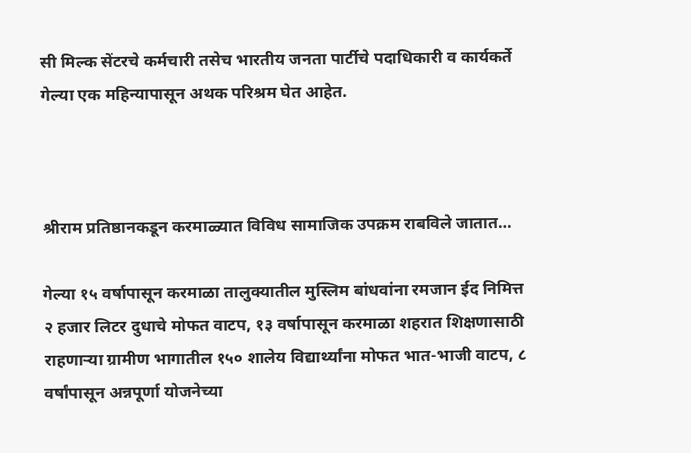सी मिल्क सेंटरचे कर्मचारी तसेच भारतीय जनता पार्टीचे पदाधिकारी व कार्यकर्ते गेल्या एक महिन्यापासून अथक परिश्रम घेत आहेत.



श्रीराम प्रतिष्ठानकडून करमाळ्यात विविध सामाजिक उपक्रम राबविले जातात…

गेल्या १५ वर्षापासून करमाळा तालुक्यातील मुस्लिम बांधवांना रमजान ईद निमित्त २ हजार लिटर दुधाचे मोफत वाटप, १३ वर्षापासून करमाळा शहरात शिक्षणासाठी राहणाऱ्या ग्रामीण भागातील १५० शालेय विद्यार्थ्यांना मोफत भात-भाजी वाटप, ८ वर्षांपासून अन्नपूर्णा योजनेच्या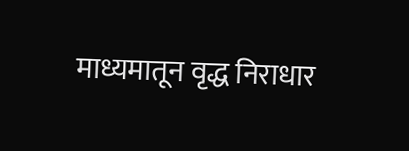माध्यमातून वृद्ध निराधार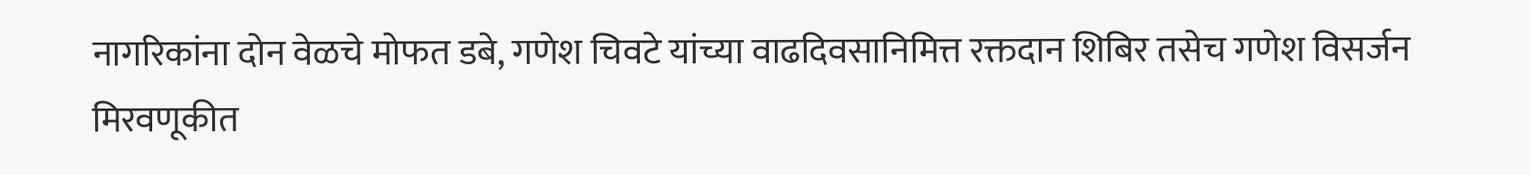नागरिकांना दोन वेळचे मोफत डबे, गणेश चिवटे यांच्या वाढदिवसानिमित्त रक्तदान शिबिर तसेच गणेश विसर्जन मिरवणूकीत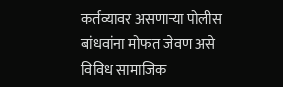कर्तव्यावर असणाऱ्या पोलीस बांधवांना मोफत जेवण असे विविध सामाजिक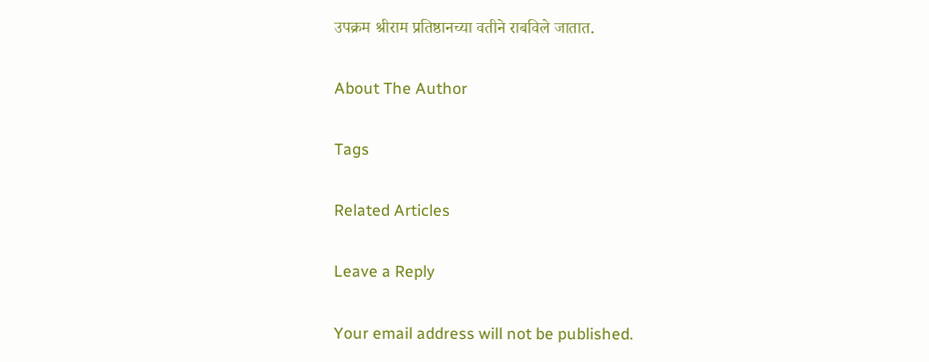उपक्रम श्रीराम प्रतिष्ठानच्या वतीने राबविले जातात.

About The Author

Tags

Related Articles

Leave a Reply

Your email address will not be published.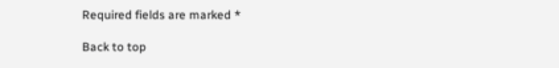Required fields are marked *

Back to top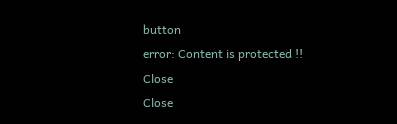button
error: Content is protected !!
Close
Close